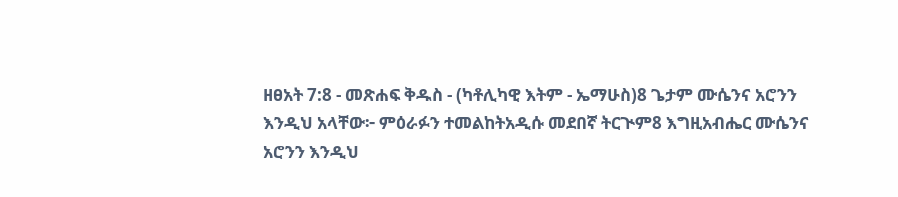ዘፀአት 7:8 - መጽሐፍ ቅዱስ - (ካቶሊካዊ እትም - ኤማሁስ)8 ጌታም ሙሴንና አሮንን እንዲህ አላቸው፦ ምዕራፉን ተመልከትአዲሱ መደበኛ ትርጒም8 እግዚአብሔር ሙሴንና አሮንን እንዲህ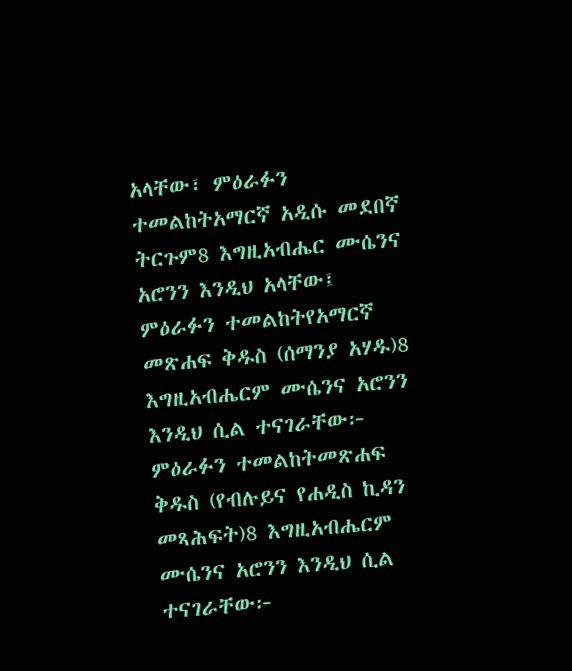አላቸው፣ ምዕራፉን ተመልከትአማርኛ አዲሱ መደበኛ ትርጉም8 እግዚአብሔር ሙሴንና አሮንን እንዲህ አላቸው፤ ምዕራፉን ተመልከትየአማርኛ መጽሐፍ ቅዱስ (ሰማንያ አሃዱ)8 እግዚአብሔርም ሙሴንና አሮንን እንዲህ ሲል ተናገራቸው፦ ምዕራፉን ተመልከትመጽሐፍ ቅዱስ (የብሉይና የሐዲስ ኪዳን መጻሕፍት)8 እግዚአብሔርም ሙሴንና አሮንን እንዲህ ሲል ተናገራቸው፦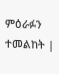ምዕራፉን ተመልከት |